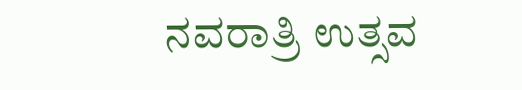ನವರಾತ್ರಿ ಉತ್ಸವ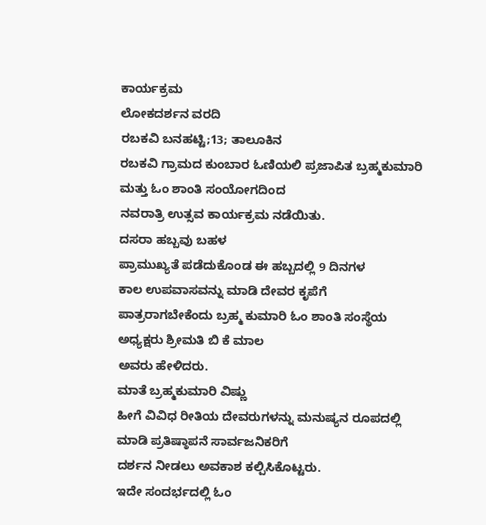ಕಾರ್ಯಕ್ರಮ
ಲೋಕದರ್ಶನ ವರದಿ
ರಬಕವಿ ಬನಹಟ್ಟಿ;13; ತಾಲೂಕಿನ
ರಬಕವಿ ಗ್ರಾಮದ ಕುಂಬಾರ ಓಣಿಯಲಿ ಪ್ರಜಾಪಿತ ಬ್ರಹ್ಮಕುಮಾರಿ
ಮತ್ತು ಓಂ ಶಾಂತಿ ಸಂಯೋಗದಿಂದ
ನವರಾತ್ರಿ ಉತ್ಸವ ಕಾರ್ಯಕ್ರಮ ನಡೆಯಿತು.
ದಸರಾ ಹಬ್ಬವು ಬಹಳ
ಪ್ರಾಮುಖ್ಯತೆ ಪಡೆದುಕೊಂಡ ಈ ಹಬ್ಬದಲ್ಲಿ 9 ದಿನಗಳ
ಕಾಲ ಉಪವಾಸವನ್ನು ಮಾಡಿ ದೇವರ ಕೃಪೆಗೆ
ಪಾತ್ರರಾಗಬೇಕೆಂದು ಬ್ರಹ್ಮ ಕುಮಾರಿ ಓಂ ಶಾಂತಿ ಸಂಸ್ಥೆಯ
ಅಧ್ಯಕ್ಷರು ಶ್ರೀಮತಿ ಬಿ ಕೆ ಮಾಲ
ಅವರು ಹೇಳಿದರು.
ಮಾತೆ ಬ್ರಹ್ಮಕುಮಾರಿ ವಿಷ್ಣು
ಹೀಗೆ ವಿವಿಧ ರೀತಿಯ ದೇವರುಗಳನ್ನು ಮನುಷ್ಯನ ರೂಪದಲ್ಲಿ ಮಾಡಿ ಪ್ರತಿಷ್ಠಾಪನೆ ಸಾರ್ವಜನಿಕರಿಗೆ
ದರ್ಶನ ನೀಡಲು ಅವಕಾಶ ಕಲ್ಪಿಸಿಕೊಟ್ಟರು.
ಇದೇ ಸಂದರ್ಭದಲ್ಲಿ ಓಂ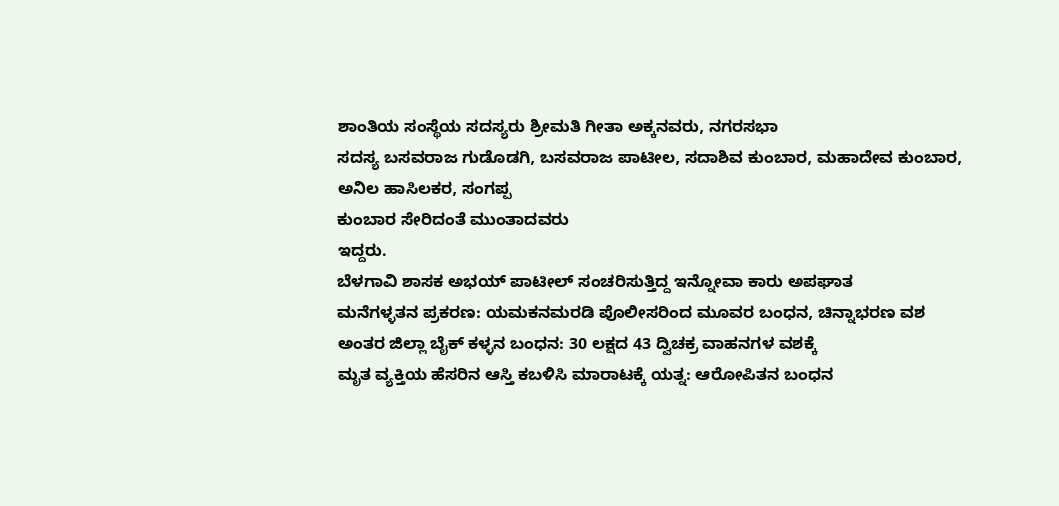ಶಾಂತಿಯ ಸಂಸ್ಥೆಯ ಸದಸ್ಯರು ಶ್ರೀಮತಿ ಗೀತಾ ಅಕ್ಕನವರು, ನಗರಸಭಾ
ಸದಸ್ಯ ಬಸವರಾಜ ಗುಡೊಡಗಿ, ಬಸವರಾಜ ಪಾಟೀಲ, ಸದಾಶಿವ ಕುಂಬಾರ, ಮಹಾದೇವ ಕುಂಬಾರ, ಅನಿಲ ಹಾಸಿಲಕರ, ಸಂಗಪ್ಪ
ಕುಂಬಾರ ಸೇರಿದಂತೆ ಮುಂತಾದವರು
ಇದ್ದರು.
ಬೆಳಗಾವಿ ಶಾಸಕ ಅಭಯ್ ಪಾಟೀಲ್ ಸಂಚರಿಸುತ್ತಿದ್ದ ಇನ್ನೋವಾ ಕಾರು ಅಪಘಾತ
ಮನೆಗಳ್ಳತನ ಪ್ರಕರಣ: ಯಮಕನಮರಡಿ ಪೊಲೀಸರಿಂದ ಮೂವರ ಬಂಧನ, ಚಿನ್ನಾಭರಣ ವಶ
ಅಂತರ ಜಿಲ್ಲಾ ಬೈಕ್ ಕಳ್ಳನ ಬಂಧನ: 30 ಲಕ್ಷದ 43 ದ್ವಿಚಕ್ರ ವಾಹನಗಳ ವಶಕ್ಕೆ
ಮೃತ ವ್ಯಕ್ತಿಯ ಹೆಸರಿನ ಆಸ್ತಿ ಕಬಳಿಸಿ ಮಾರಾಟಕ್ಕೆ ಯತ್ನ: ಆರೋಪಿತನ ಬಂಧನ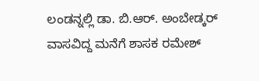ಲಂಡನ್ನಲ್ಲಿ ಡಾ. ಬಿ.ಆರ್. ಅಂಬೇಡ್ಕರ್ ವಾಸವಿದ್ದ ಮನೆಗೆ ಶಾಸಕ ರಮೇಶ್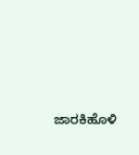ಜಾರಕಿಹೊಳಿ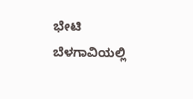ಭೇಟಿ
ಬೆಳಗಾವಿಯಲ್ಲಿ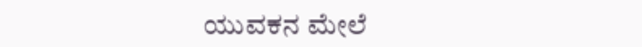ಯುವಕನ ಮೇಲೆ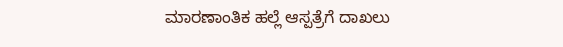ಮಾರಣಾಂತಿಕ ಹಲ್ಲೆ ಆಸ್ಪತ್ರೆಗೆ ದಾಖಲು